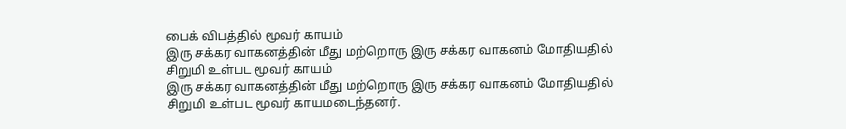பைக் விபத்தில் மூவர் காயம்
இரு சக்கர வாகனத்தின் மீது மற்றொரு இரு சக்கர வாகனம் மோதியதில் சிறுமி உள்பட மூவர் காயம்
இரு சக்கர வாகனத்தின் மீது மற்றொரு இரு சக்கர வாகனம் மோதியதில் சிறுமி உள்பட மூவர் காயமடைந்தனர்.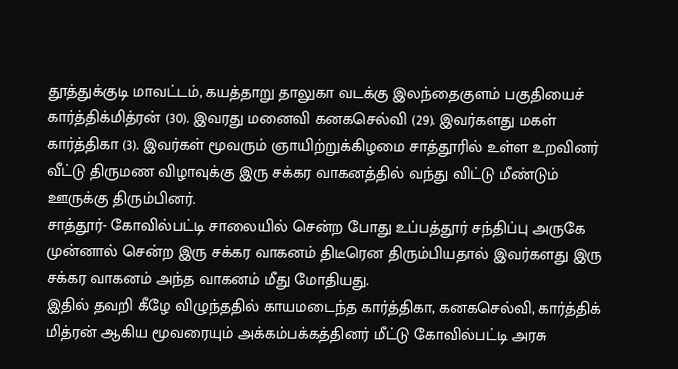தூத்துக்குடி மாவட்டம், கயத்தாறு தாலுகா வடக்கு இலந்தைகுளம் பகுதியைச் கார்த்திக்மித்ரன் (30). இவரது மனைவி கனகசெல்வி (29). இவர்களது மகள் கார்த்திகா (3). இவர்கள் மூவரும் ஞாயிற்றுக்கிழமை சாத்தூரில் உள்ள உறவினர் வீட்டு திருமண விழாவுக்கு இரு சக்கர வாகனத்தில் வந்து விட்டு மீண்டும் ஊருக்கு திரும்பினர்.
சாத்தூர்- கோவில்பட்டி சாலையில் சென்ற போது உப்பத்தூர் சந்திப்பு அருகே முன்னால் சென்ற இரு சக்கர வாகனம் திடீரென திரும்பியதால் இவர்களது இரு சக்கர வாகனம் அந்த வாகனம் மீது மோதியது.
இதில் தவறி கீழே விழுந்ததில் காயமடைந்த கார்த்திகா, கனகசெல்வி, கார்த்திக் மித்ரன் ஆகிய மூவரையும் அக்கம்பக்கத்தினர் மீட்டு கோவில்பட்டி அரசு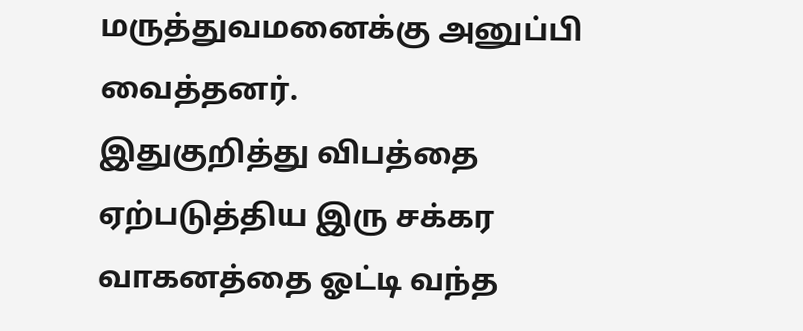மருத்துவமனைக்கு அனுப்பி வைத்தனர்.
இதுகுறித்து விபத்தை ஏற்படுத்திய இரு சக்கர வாகனத்தை ஓட்டி வந்த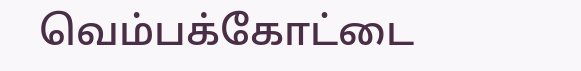வெம்பக்கோட்டை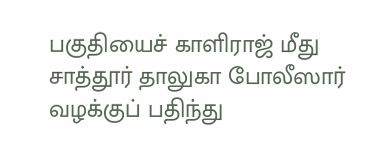பகுதியைச் காளிராஜ் மீது சாத்தூர் தாலுகா போலீஸார் வழக்குப் பதிந்து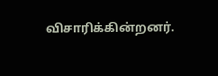விசாரிக்கின்றனர்.